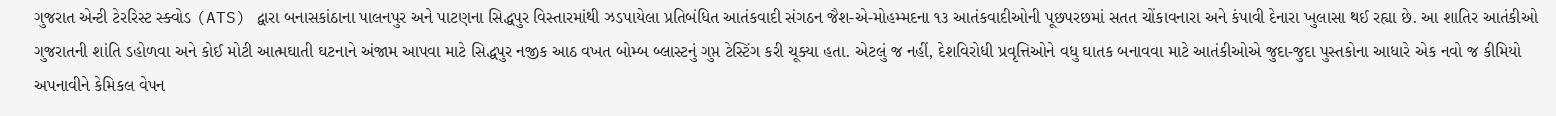ગુજરાત એન્ટી ટેરરિસ્ટ સ્ક્વોડ (ATS) દ્વારા બનાસકાંઠાના પાલનપુર અને પાટણના સિદ્ધપુર વિસ્તારમાંથી ઝડપાયેલા પ્રતિબંધિત આતંકવાદી સંગઠન જૈશ-એ-મોહમ્મદના ૧૩ આતંકવાદીઓની પૂછપરછમાં સતત ચોંકાવનારા અને કંપાવી દેનારા ખુલાસા થઈ રહ્યા છે. આ શાતિર આતંકીઓ ગુજરાતની શાંતિ ડહોળવા અને કોઈ મોટી આત્મઘાતી ઘટનાને અંજામ આપવા માટે સિદ્ધપુર નજીક આઠ વખત બોમ્બ બ્લાસ્ટનું ગુપ્ત ટેસ્ટિંગ કરી ચૂક્યા હતા. એટલું જ નહીં, દેશવિરોધી પ્રવૃત્તિઓને વધુ ઘાતક બનાવવા માટે આતંકીઓએ જુદા-જુદા પુસ્તકોના આધારે એક નવો જ કીમિયો અપનાવીને કેમિકલ વેપન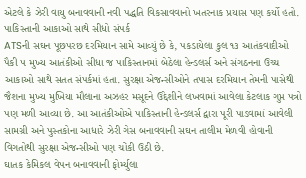એટલે કે ઝેરી વાયુ બનાવવાની નવી પદ્ધતિ વિકસાવવાનો ખતરનાક પ્રયાસ પણ કર્યો હતો.
પાકિસ્તાની આકાઓ સાથે સીધો સંપર્ક
ATSની સઘન પૂછપરછ દરમિયાન સામે આવ્યું છે કે, પકડાયેલા કુલ ૧૩ આતંકવાદીઓ પૈકી ૫ મુખ્ય આતંકીઓ સીધા જ પાકિસ્તાનમાં બેઠેલા હેન્ડલર્સ અને સંગઠનના ઉચ્ચ આકાઓ સાથે સતત સંપર્કમાં હતા. સુરક્ષા એજન્સીઓને તપાસ દરમિયાન તેમની પાસેથી જૈશના મુખ્ય મુખિયા મૌલાના અઝહર મસૂદને ઉદ્દેશીને લખવામાં આવેલા કેટલાક ગુપ્ત પત્રો પણ મળી આવ્યા છે. આ આતંકીઓએ પાકિસ્તાની હેન્ડલર્સ દ્વારા પૂરી પાડવામાં આવેલી સામગ્રી અને પુસ્તકોના આધારે ઝેરી ગેસ બનાવવાની સઘન તાલીમ મેળવી હોવાની વિગતોથી સુરક્ષા એજન્સીઓ પણ ચોંકી ઉઠી છે.
ઘાતક કેમિકલ વેપન બનાવવાની ફોર્મ્યુલા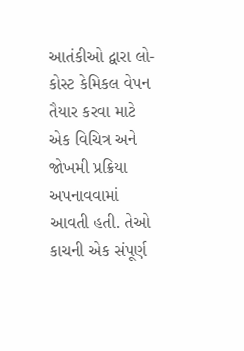આતંકીઓ દ્વારા લો-કોસ્ટ કેમિકલ વેપન તૈયાર કરવા માટે એક વિચિત્ર અને જોખમી પ્રક્રિયા અપનાવવામાં આવતી હતી. તેઓ કાચની એક સંપૂર્ણ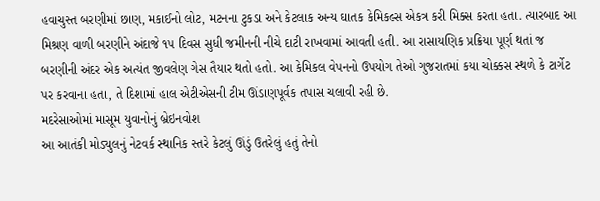હવાચુસ્ત બરણીમાં છાણ, મકાઈનો લોટ, મટનના ટુકડા અને કેટલાક અન્ય ઘાતક કેમિકલ્સ એકત્ર કરી મિક્સ કરતા હતા. ત્યારબાદ આ મિશ્રણ વાળી બરણીને અંદાજે ૧૫ દિવસ સુધી જમીનની નીચે દાટી રાખવામાં આવતી હતી. આ રાસાયણિક પ્રક્રિયા પૂર્ણ થતાં જ બરણીની અંદર એક અત્યંત જીવલેણ ગેસ તૈયાર થતો હતો. આ કેમિકલ વેપનનો ઉપયોગ તેઓ ગુજરાતમાં કયા ચોક્કસ સ્થળે કે ટાર્ગેટ પર કરવાના હતા, તે દિશામાં હાલ એટીએસની ટીમ ઊંડાણપૂર્વક તપાસ ચલાવી રહી છે.
મદરેસાઓમાં માસૂમ યુવાનોનું બ્રેઇનવોશ
આ આતંકી મોડ્યુલનું નેટવર્ક સ્થાનિક સ્તરે કેટલું ઊંડું ઉતરેલું હતું તેનો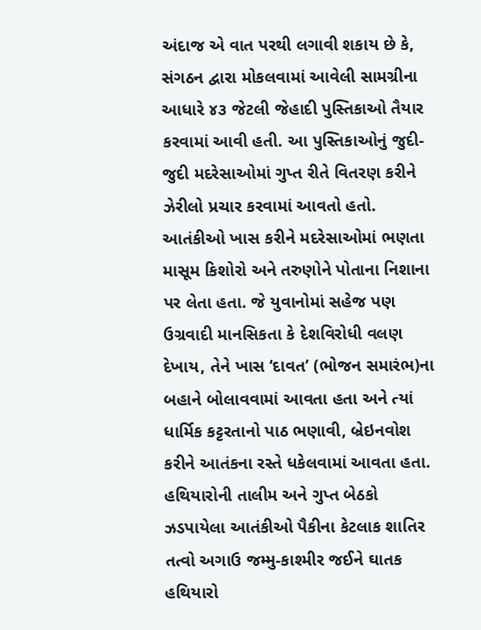અંદાજ એ વાત પરથી લગાવી શકાય છે કે, સંગઠન દ્વારા મોકલવામાં આવેલી સામગ્રીના આધારે ૪૩ જેટલી જેહાદી પુસ્તિકાઓ તૈયાર કરવામાં આવી હતી. આ પુસ્તિકાઓનું જુદી-જુદી મદરેસાઓમાં ગુપ્ત રીતે વિતરણ કરીને ઝેરીલો પ્રચાર કરવામાં આવતો હતો. આતંકીઓ ખાસ કરીને મદરેસાઓમાં ભણતા માસૂમ કિશોરો અને તરુણોને પોતાના નિશાના પર લેતા હતા. જે યુવાનોમાં સહેજ પણ ઉગ્રવાદી માનસિકતા કે દેશવિરોધી વલણ દેખાય, તેને ખાસ ‘દાવત’ (ભોજન સમારંભ)ના બહાને બોલાવવામાં આવતા હતા અને ત્યાં ધાર્મિક કટ્ટરતાનો પાઠ ભણાવી, બ્રેઇનવોશ કરીને આતંકના રસ્તે ધકેલવામાં આવતા હતા.
હથિયારોની તાલીમ અને ગુપ્ત બેઠકો
ઝડપાયેલા આતંકીઓ પૈકીના કેટલાક શાતિર તત્વો અગાઉ જમ્મુ-કાશ્મીર જઈને ઘાતક હથિયારો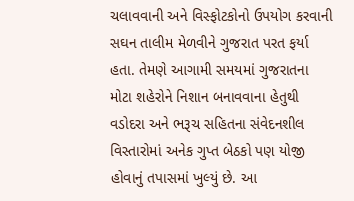ચલાવવાની અને વિસ્ફોટકોનો ઉપયોગ કરવાની સઘન તાલીમ મેળવીને ગુજરાત પરત ફર્યા હતા. તેમણે આગામી સમયમાં ગુજરાતના મોટા શહેરોને નિશાન બનાવવાના હેતુથી વડોદરા અને ભરૂચ સહિતના સંવેદનશીલ વિસ્તારોમાં અનેક ગુપ્ત બેઠકો પણ યોજી હોવાનું તપાસમાં ખુલ્યું છે. આ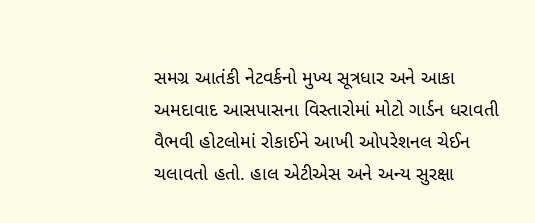સમગ્ર આતંકી નેટવર્કનો મુખ્ય સૂત્રધાર અને આકા અમદાવાદ આસપાસના વિસ્તારોમાં મોટો ગાર્ડન ધરાવતી વૈભવી હોટલોમાં રોકાઈને આખી ઓપરેશનલ ચેઈન ચલાવતો હતો. હાલ એટીએસ અને અન્ય સુરક્ષા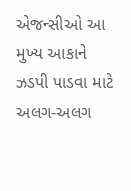એજન્સીઓ આ મુખ્ય આકાને ઝડપી પાડવા માટે અલગ-અલગ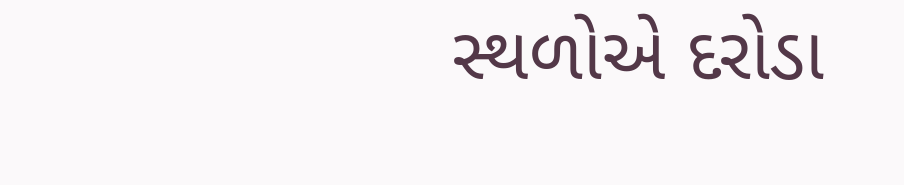સ્થળોએ દરોડા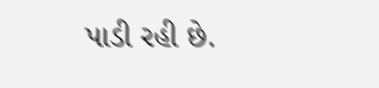પાડી રહી છે.